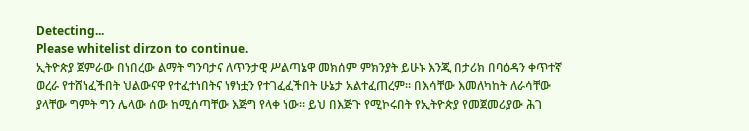Detecting...
Please whitelist dirzon to continue.
ኢትዮጵያ ጀምራው በነበረው ልማት ግንባታና ለጥንታዊ ሥልጣኔዋ መክሰም ምክንያት ይሁኑ እንጂ በታሪክ በባዕዳን ቀጥተኛ ወረራ የተሸነፈችበት ህልውናዋ የተፈተነበትና ነፃነቷን የተገፈፈችበት ሁኔታ አልተፈጠረም። በእሳቸው እመለካከት ለራሳቸው ያላቸው ግምት ግን ሌላው ሰው ከሚሰጣቸው እጅግ የላቀ ነው። ይህ በእጅጉ የሚኮሩበት የኢትዮጵያ የመጀመሪያው ሕገ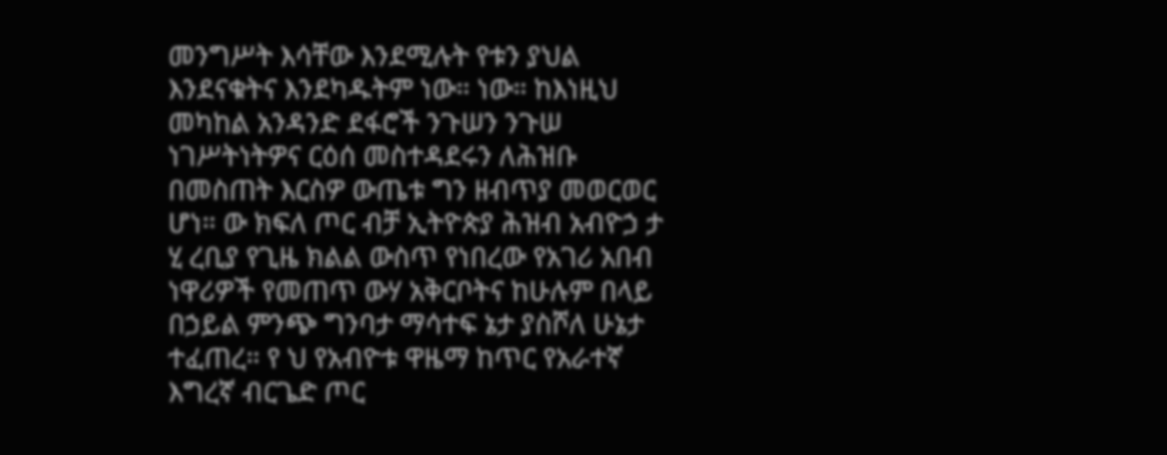መንግሥት እሳቸው እንደሚሉት የቱን ያህል እንደናቁትና እንደካዱትም ነው። ነው። ከእነዚህ መካከል አንዳንድ ደፋሮች ንጉሠን ንጉሠ ነገሥትነትዎና ርዕሰ መስተዳደሩን ለሕዝቡ በመስጠት እርስዎ ውጤቱ ግን ዘብጥያ መወርወር ሆነ። ው ክፍለ ጦር ብቻ ኢትዮጵያ ሕዝብ አብዮኃ ታ ሂ ረቢያ የጊዜ ክልል ውስጥ የነበረው የአገሪ አበብ ነዋሪዎች የመጠጥ ውሃ አቅርቦትና ከሁሉም በላይ በኃይል ምንጭ ግንባታ ማሳተፍ ኔታ ያስሾለ ሁኔታ ተፈጠረ። የ ህ የአብዮቱ ዋዜማ ከጥር የአራተኛ እግረኛ ብርጌድ ጦር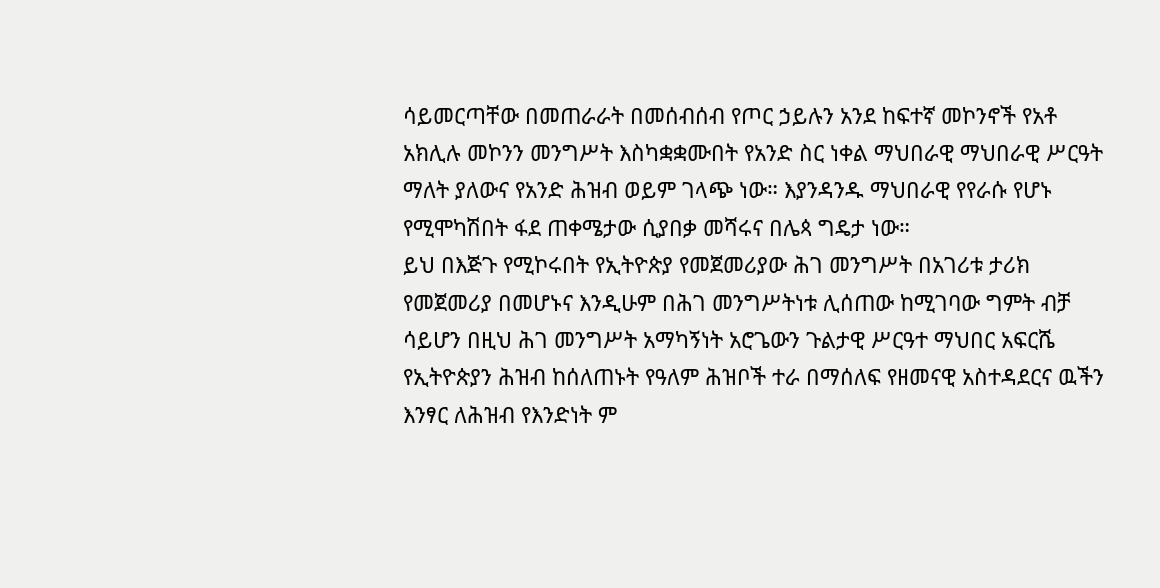ሳይመርጣቸው በመጠራራት በመሰብሰብ የጦር ኃይሉን አንደ ከፍተኛ መኮንኖች የአቶ አክሊሉ መኮንን መንግሥት እስካቋቋሙበት የአንድ ስር ነቀል ማህበራዊ ማህበራዊ ሥርዓት ማለት ያለውና የአንድ ሕዝብ ወይም ገላጭ ነው። እያንዳንዱ ማህበራዊ የየራሱ የሆኑ የሚሞካሽበት ፋደ ጠቀሜታው ሲያበቃ መሻሩና በሌጳ ግዴታ ነው።
ይህ በእጅጉ የሚኮሩበት የኢትዮጵያ የመጀመሪያው ሕገ መንግሥት በአገሪቱ ታሪክ የመጀመሪያ በመሆኑና እንዲሁም በሕገ መንግሥትነቱ ሊሰጠው ከሚገባው ግምት ብቻ ሳይሆን በዚህ ሕገ መንግሥት አማካኝነት አሮጌውን ጉልታዊ ሥርዓተ ማህበር አፍርሼ የኢትዮጵያን ሕዝብ ከሰለጠኑት የዓለም ሕዝቦች ተራ በማሰለፍ የዘመናዊ አስተዳደርና ዉችን እንፃር ለሕዝብ የእንድነት ም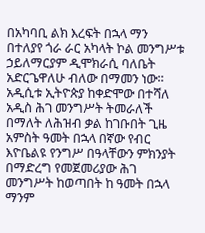በአካባቢ ልክ እረፍት በኋላ ማን በተለያየ ጎራ ራር አካላት ኮል መንግሥቱ ኃይለማርያም ዲሞክራሲ ባለቤት አድርጌዋለሁ ብለው በማመን ነው። አዲሲቱ ኢትዮጵያ ከቀድሞው በተሻለ አዲስ ሕገ መንግሥት ትመራለች በማለት ለሕዝብ ቃል ከገቡበት ጊዜ አምስት ዓመት በኋላ በኛው የብር እዮቤልዩ የንግሥ በዓላቸውን ምክንያት በማድረግ የመጀመሪያው ሕገ መንግሥት ከወጣበት ከ ዓመት በኋላ ማንም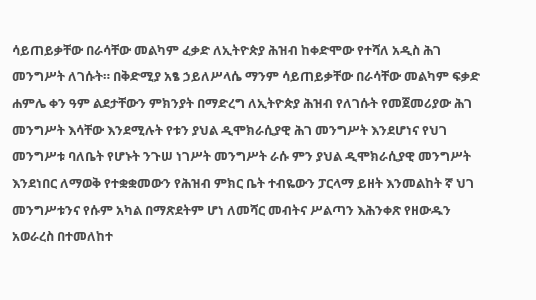ሳይጠይቃቸው በራሳቸው መልካም ፈቃድ ለኢትዮጵያ ሕዝብ ከቀድሞው የተሻለ አዲስ ሕገ መንግሥት ለገሱት። በቅድሚያ አፄ ኃይለሥላሴ ማንም ሳይጠይቃቸው በራሳቸው መልካም ፍቃድ ሐምሌ ቀን ዓም ልደታቸውን ምክንያት በማድረግ ለኢትዮጵያ ሕዝብ የለገሱት የመጀመሪያው ሕገ መንግሥት እሳቸው እንደሚሉት የቱን ያህል ዲሞክራሲያዊ ሕገ መንግሥት እንደሆነና የህገ መንግሥቱ ባለቤት የሆኑት ንጉሠ ነገሥት መንግሥት ራሱ ምን ያህል ዲሞክራሲያዊ መንግሥት እንደነበር ለማወቅ የተቋቋመውን የሕዝብ ምክር ቤት ተብዬውን ፓርላማ ይዘት እንመልከት ኛ ህገ መንግሥቱንና የሱም አካል በማጽደትም ሆነ ለመሻር መብትና ሥልጣን እሕንቀጽ የዘውዱን አወራረስ በተመለከተ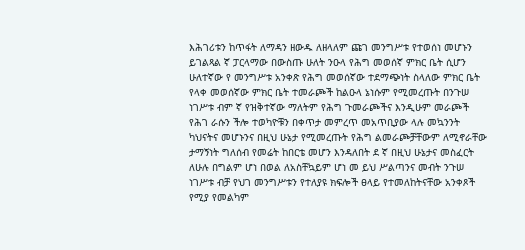እሕገሪቱን ከጥፋት ለማዳን ዘውዱ ለዘላለም ጩገ መንግሥቱ የተወሰነ መሆኑን ይገልጻል ኛ ፓርላማው በውስጡ ሁለት ንዑላ የሕግ መወሰኛ ምክር ቤት ሲሆን ሁለተኛው የ መንግሥቱ አንቀጽ የሕግ መወሰኛው ተደማጭነት ስላለው ምክር ቤት የላቀ መወሰኛው ምክር ቤት ተመራጮች ከልዑላ ኔነሱም የሚመረጡት በንጉሠ ነገሥቱ ብም ኛ የዝቅተኛው ማለትም የሕግ ጉመራጮችና እንዲሁም መራጮች የሕገ ራሱን ችሎ ተወካዮቹን በቀጥታ መምረጥ መአጥቢያው ላሉ መኳንንት ካህናትና መሆኑንና በዚህ ሁኔታ የሚመረጡት የሕግ ልመራጮቻቸውም ለሚኖራቸው ታማኝነት ግለሰብ የመሬት ከበርቴ መሆን እንዳለበት ደ ኛ በዚህ ሁኔታና መስፈርት ለሁሉ በግልም ሆነ በወል ለአስቸኳይም ሆነ መ ይህ ሥልጣንና መብት ንጉሠ ነገሥቱ ብቻ የህገ መንግሥቱን የተለያዩ ክፍሎች ፀላይ የተመለከትናቸው አንቀጾች የሚያ የመልካም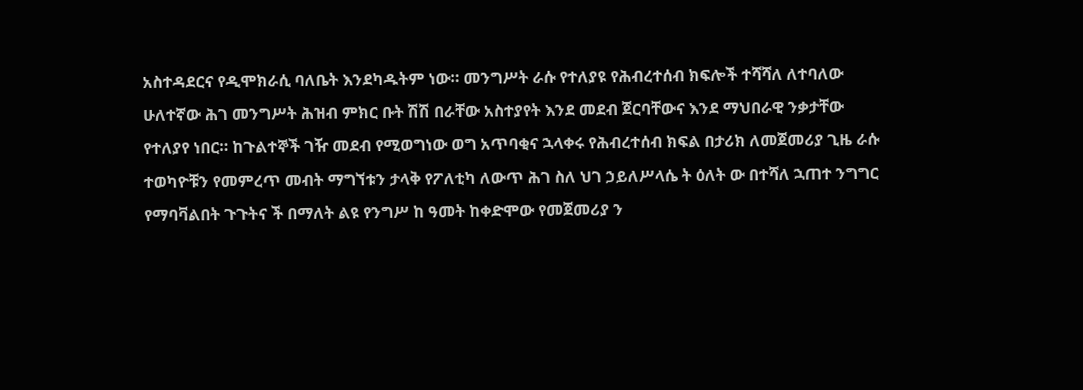አስተዳደርና የዲሞክራሲ ባለቤት እንደካዱትም ነው። መንግሥት ራሱ የተለያዩ የሕብረተሰብ ክፍሎች ተሻሻለ ለተባለው ሁለተኛው ሕገ መንግሥት ሕዝብ ምክር ቡት ሽሽ በራቸው አስተያየት እንደ መደብ ጀርባቸውና እንደ ማህበራዊ ንቃታቸው የተለያየ ነበር። ከጉልተኞች ገዥ መደብ የሚወግነው ወግ አጥባቂና ኋላቀሩ የሕብረተሰብ ክፍል በታሪክ ለመጀመሪያ ጊዜ ራሱ ተወካዮቹን የመምረጥ መብት ማግኘቱን ታላቅ የፖለቲካ ለውጥ ሕገ ስለ ህገ ኃይለሥላሴ ት ዕለት ው በተሻለ ኋጠተ ንግግር የማባቫልበት ጉጉትና ች በማለት ልዩ የንግሥ ከ ዓመት ከቀድሞው የመጀመሪያ ን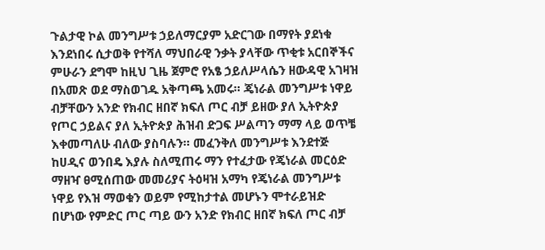ጉልታዊ ኮል መንግሥቱ ኃይለማርያም አድርገው በማየት ያደነቁ እንደነበሩ ሲታወቅ የተሻለ ማህበራዊ ንቃት ያላቸው ጥቂቱ አርበኞችና ምሁራን ደግሞ ከዚህ ጊዜ ጀምሮ የአፄ ኃይለሥላሴን ዘውዳዊ አገዛዝ በአመጽ ወደ ማስወገዱ አቅጣጫ አመሩ። ጄነራል መንግሥቱ ነዋይ ብቻቸውን አንድ የክብር ዘበኛ ክፍለ ጦር ብቻ ይዘው ያለ ኢትዮጵያ የጦር ኃይልና ያለ ኢትዮጵያ ሕዝብ ድጋፍ ሥልጣን ማማ ላይ ወጥቼ እቀመጣለሁ ብለው ያስባሉን። መፈንቅለ መንግሥቱ እንደተጅ ከሀዲና ወንበዴ እያሉ ስለሚጠሩ ማን የተፈታው የጄነራል መርዕድ ማዘዣ ፀሚሰጠው መመሪያና ትዕዛዝ አማካ የጄነራል መንግሥቱ ነዋይ የእዝ ማወቁን ወይም የሚከታተል መሆኑን ሞተራይዝድ በሆነው የምድር ጦር ጣይ ውን አንድ የክብር ዘበኛ ክፍለ ጦር ብቻ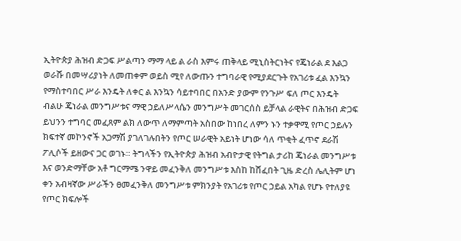ኢትዮጵያ ሕዝብ ድጋፍ ሥልጣን ማማ ላይ ል ራስ እምሩ ጠቅላይ ሚኒስትርነትና የጄነራል ደ እልጋ ወራሹ በመሣሪያነት ለመጠቀም ወይስ ሚየ ለውጡን ተግባራዊ የሚያደርጉት የአገሪቱ ፈል እንኳን የማስተባበር ሥራ እንዴት ለቀር ል እንኳን ሳይተባበር በአንድ ያውም የንጉሥ ፍለ ጦር እንዴት ብልሁ ጄነራል መንግሥቱና ማዊ ኃይለሥላሴን መንግሥት መገርሰስ ይቻላል ራዊትና በሕዝብ ድጋፍ ይህንን ተግባር መፈጸም ልክ ለውጥ ለማምጣት አስበው ከነበረ ለምን ኑን ተቃዋሚ የጦር ኃይሉን ክፍተኛ መኮንኖች አጋማሽ ያገለገሉበትን የጦር ሠራዊት አይነት ሆነው ሳለ ጥቂት ፈጥኖ ደራሽ ፖሊሶች ይዘውና ጋር ወገኑ። ትግላችን የኢትዮጵያ ሕዝብ አብዮታዊ የትግል ታሪከ ጄነራል መንግሥቱ እና ወንድማቸው አቶ ግርማሜ ንዋይ መፈንቅለ መንግሥቱ እስከ ከሸፈበት ጊዜ ድረስ ሌሊትም ሆነ ቀን አብዛኛው ሥራችን ፀመፈንቅለ መንግሥቱ ምክንያት የአገሪቱ የጦር ኃይል አካል የሆኑ የተለያዩ የጦር ክፍሎች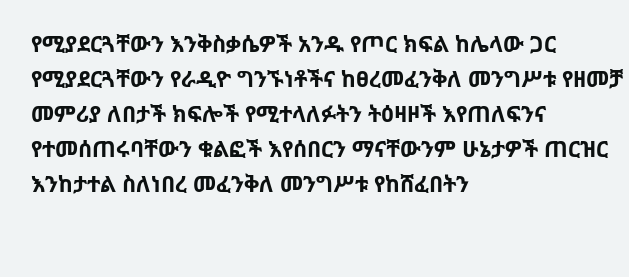የሚያደርጓቸውን እንቅስቃሴዎች አንዱ የጦር ክፍል ከሌላው ጋር የሚያደርጓቸውን የራዲዮ ግንኙነቶችና ከፀረመፈንቅለ መንግሥቱ የዘመቻ መምሪያ ለበታች ክፍሎች የሚተላለፉትን ትዕዛዞች እየጠለፍንና የተመሰጠሩባቸውን ቁልፎች እየሰበርን ማናቸውንም ሁኔታዎች ጠርዝር እንከታተል ስለነበረ መፈንቅለ መንግሥቱ የከሸፈበትን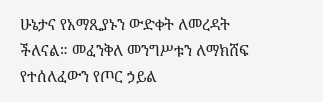ሁኔታና የአማጺያኑን ውድቀት ለመረዳት ችለናል። መፈንቅለ መንግሥቱን ለማክሸፍ የተሰለፈውን የጦር ኃይል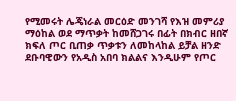የሚመሩት ሌጄነራል መርዕድ መንገሻ የእዝ መምሪያ ማዕከል ወደ ማጥቃት ከመሸጋገሩ በፊት በክብር ዘበኛ ክፍለ ጦር ቢጠቃ ጥቃቱን ለመከላከል ይቻል ዘንድ ደቡባዊውን የአዲስ አበባ ክልልና እንዲሁም የጦር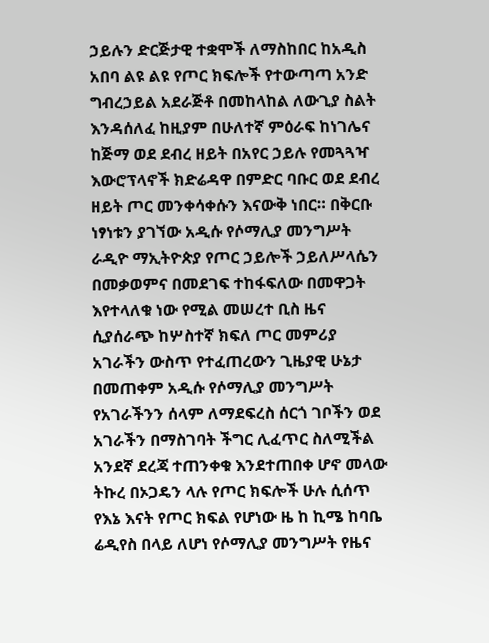ኃይሉን ድርጅታዊ ተቋሞች ለማስከበር ከአዲስ አበባ ልዩ ልዩ የጦር ክፍሎች የተውጣጣ አንድ ግብረኃይል አደራጅቶ በመከላከል ለውጊያ ስልት እንዳሰለፈ ከዚያም በሁለተኛ ምዕራፍ ከነገሌና ከጅማ ወደ ደብረ ዘይት በአየር ኃይሉ የመጓጓዣ እውሮፕላኖች ክድሬዳዋ በምድር ባቡር ወደ ደብረ ዘይት ጦር መንቀሳቀሱን እናውቅ ነበር። በቅርቡ ነፃነቱን ያገኘው አዲሱ የሶማሊያ መንግሥት ራዲዮ ማኢትዮጵያ የጦር ኃይሎች ኃይለሥላሴን በመቃወምና በመደገፍ ተከፋፍለው በመዋጋት እየተላለቁ ነው የሚል መሠረተ ቢስ ዜና ሲያሰራጭ ከሦስተኛ ክፍለ ጦር መምሪያ አገራችን ውስጥ የተፈጠረውን ጊዜያዊ ሁኔታ በመጠቀም አዲሱ የሶማሊያ መንግሥት የአገራችንን ሰላም ለማደፍረስ ሰርጎ ገቦችን ወደ አገራችን በማስገባት ችግር ሊፈጥር ስለሚችል አንደኛ ደረጃ ተጠንቀቁ እንደተጠበቀ ሆኖ መላው ትኩረ በኦጋዴን ላሉ የጦር ክፍሎች ሁሉ ሲሰጥ የእኔ እናት የጦር ክፍል የሆነው ዜ ከ ኪሜ ከባቤ ሬዲየስ በላይ ለሆነ የሶማሊያ መንግሥት የዜና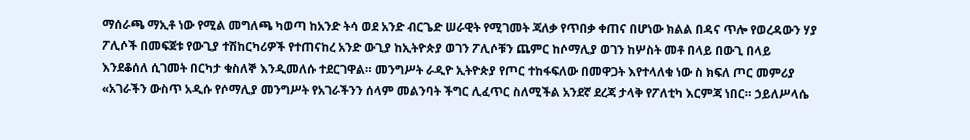ማሰራጫ ማኢቶ ነው የሚል መግለጫ ካወጣ ከአንድ ትሳ ወደ አንድ ብርጌድ ሠራዊት የሚገመት ጃለቃ የጥበቃ ቀጠና በሆነው ክልል በዳና ጥሎ የወረዳውን ሃያ ፖሊሶች በመፍጀቱ የውጊያ ተሽከርካሪዎች የተጠናከረ አንድ ውጊያ ከኢትዮጵያ ወገን ፖሊሶቹን ጨምር ከሶማሊያ ወገን ከሦስት መቶ በላይ በውጊ በላይ እንደቆሰለ ሲገመት በርካታ ቁስለኞ እንዲመለሱ ተደርገዋል። መንግሥት ራዲዮ ኢትዮጵያ የጦር ተከፋፍለው በመዋጋት እየተላለቁ ነው ስ ክፍለ ጦር መምሪያ «አገራችን ውስጥ አዲሱ የሶማሊያ መንግሥት የአገራችንን ሰላም መልንባት ችግር ሊፈጥር ስለሚችል አንደኛ ደረጃ ታላቅ የፖለቲካ እርምጃ ነበር። ኃይለሥላሴ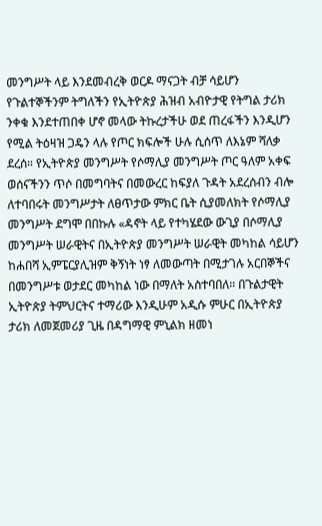መንግሥት ላይ እንደመብረቅ ወርዶ ማናጋት ብቻ ሳይሆን የጉልተኞችንም ትግለችን የኢትዮጵያ ሕዝብ አብዮታዊ የትግል ታሪክ ንቀቁ እንደተጠበቀ ሆኖ መላው ትኩረታችሁ ወደ ጠረፋችን እንዲሆን የሚል ትዕዛዝ ጋዴን ላሉ የጦር ክፍሎች ሁሉ ሲሰጥ ለእኔም ሻለቃ ደረሰ። የኢትዮጵያ መንግሥት የሶማሊያ መንግሥት ጦር ዓለም አቀፍ ወሰናችንን ጥሶ በመግባትና በመውረር ከፍያለ ጉዳት አደረሰብን ብሎ ለተባበሩት መንግሥታት ለፀጥታው ምክር ቤት ሲያመለክት የሶማሊያ መንግሥት ደግሞ በበኩሉ «ዳኖት ላይ የተካሄደው ውጊያ በሶማሊያ መንግሥት ሠራዊትና በኢትዮጵያ መንግሥት ሠራዊት መካከል ሳይሆን ከሐበሻ ኢምፔርያሊዝም ቅኝነት ነፃ ለመውጣት በሚታገሉ አርበኞችና በመንግሥቱ ወታደር መካከል ነው በማለት አስተባበለ። በጉልታዊት ኢትዮጵያ ትምህርትና ተማሪው እንዲሁም አዲሱ ምሁር በኢትዮጵያ ታሪክ ለመጀመሪያ ጊዜ በዳግማዊ ምኒልክ ዘመነ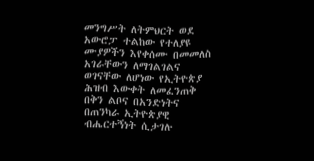መንግሥት ለትምህርት ወደ አውሮፓ ተልከው የተለያዩ ሙያዎችን እየቀሰሙ በመመለስ አገራቸውን ለማገልገልና ወገናቸው ለሆነው የኢትዮጵያ ሕዝብ እውቀት ለመፈንጠቅ በቅን ልቦና በአንድነትና በጠንካራ ኢትዮጵያዊ ብሔርተኝነት ሲታገሉ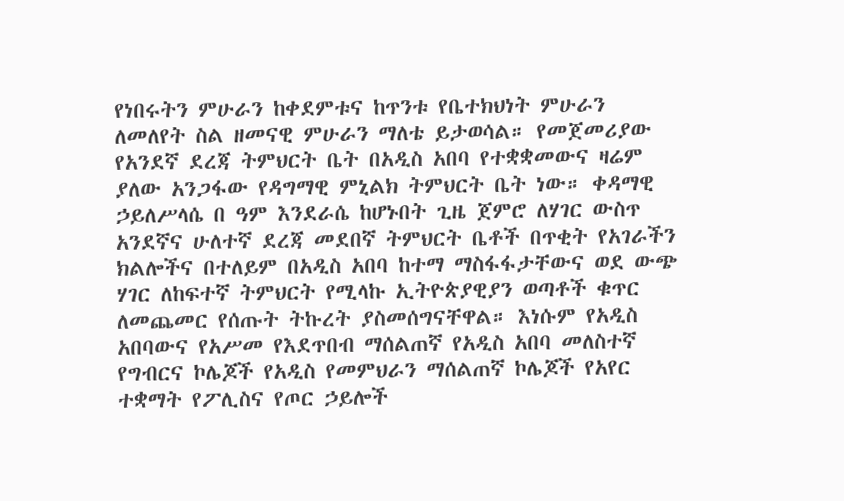የነበሩትን ምሁራን ከቀደምቱና ከጥንቱ የቤተክህነት ምሁራን ለመለየት ስል ዘመናዊ ምሁራን ማለቴ ይታወሳል። የመጀመሪያው የአንደኛ ደረጃ ትምህርት ቤት በአዲስ አበባ የተቋቋመውና ዛሬም ያለው አንጋፋው የዳግማዊ ምኒልክ ትምህርት ቤት ነው። ቀዳማዊ ኃይለሥላሴ በ ዓም እንደራሴ ከሆኑበት ጊዜ ጀምሮ ለሃገር ውስጥ አንደኛና ሁለተኛ ደረጃ መደበኛ ትምህርት ቤቶች በጥቂት የአገራችን ክልሎችና በተለይም በአዲስ አበባ ከተማ ማስፋፋታቸውና ወደ ውጭ ሃገር ለከፍተኛ ትምህርት የሚላኩ ኢትዮጵያዊያን ወጣቶች ቁጥር ለመጨመር የሰጡት ትኩረት ያስመሰግናቸዋል። እነሱም የአዲስ አበባውና የአሥመ የእደጥበብ ማሰልጠኛ የአዲስ አበባ መለስተኛ የግብርና ኮሌጆች የአዲስ የመምህራን ማሰልጠኛ ኮሌጆች የአየር ተቋማት የፖሊስና የጦር ኃይሎች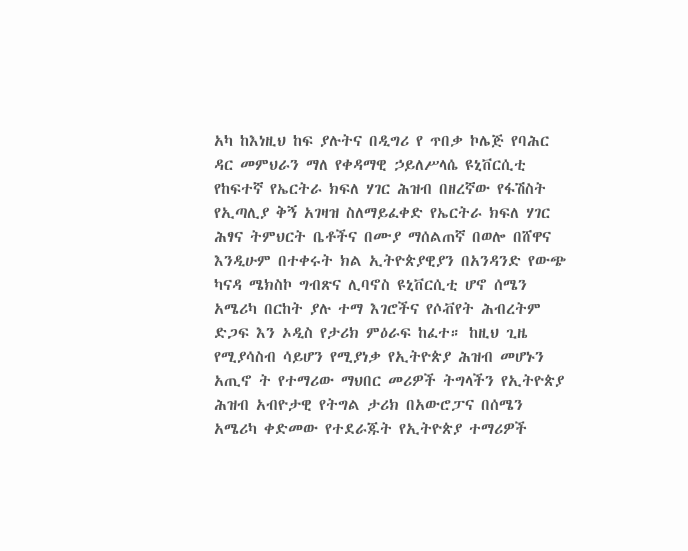አካ ከእነዚህ ከፍ ያሉትና በዲግሪ የ ጥበቃ ኮሌጅ የባሕር ዳር መምህራን ማለ የቀዳማዊ ኃይለሥላሴ ዩኒቨርሲቲ የከፍተኛ የኤርትራ ክፍለ ሃገር ሕዝብ በዘረኛው የፋሽስት የኢጣሊያ ቅኝ አገዛዝ ስለማይፈቀድ የኤርትራ ክፍለ ሃገር ሕፃና ትምህርት ቤቶችና በሙያ ማሰልጠኛ በወሎ በሸዋና እንዲሁም በተቀሩት ክል ኢትዮጵያዊያን በአንዳንድ የውጭ ካናዳ ሜክስኮ ግብጽና ሊባኖስ ዩኒቨርሲቲ ሆኖ ሰሜን አሜሪካ በርከት ያሉ ተማ እገሮችና የሶቭየት ሕብረትም ድጋፍ እን ኦዲስ የታሪክ ምዕራፍ ከፈተ። ከዚህ ጊዜ የሚያሳስብ ሳይሆን የሚያነቃ የኢትዮጵያ ሕዝብ መሆኑን አጢኖ ት የተማሪው ማህበር መሪዎች ትግላችን የኢትዮጵያ ሕዝብ አብዮታዊ የትግል ታሪክ በአውሮፓና በሰሜን አሜሪካ ቀድመው የተደራጁት የኢትዮጵያ ተማሪዎች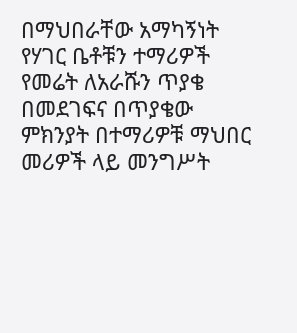በማህበራቸው አማካኝነት የሃገር ቤቶቹን ተማሪዎች የመሬት ለአራሹን ጥያቄ በመደገፍና በጥያቄው ምክንያት በተማሪዎቹ ማህበር መሪዎች ላይ መንግሥት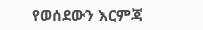የወሰደውን እርምጃ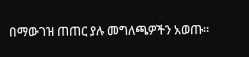በማውገዝ ጠጠር ያሉ መግለጫዎችን አወጡ።